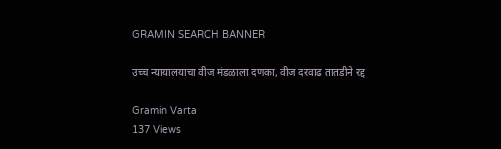GRAMIN SEARCH BANNER

उच्च न्यायालयाचा वीज मंडळाला दणका, वीज दरवाढ तातडीने रद्द

Gramin Varta
137 Views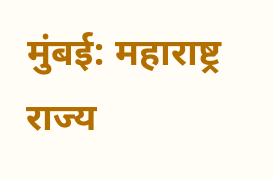मुंबई: महाराष्ट्र राज्य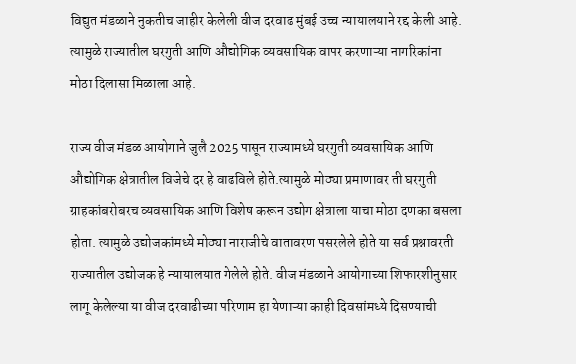विद्युत मंडळाने नुकतीच जाहीर केलेली वीज दरवाढ मुंबई उच्च न्यायालयाने रद्द केली आहे. त्यामुळे राज्यातील घरगुती आणि औद्योगिक व्यवसायिक वापर करणाऱ्या नागरिकांना मोठा दिलासा मिळाला आहे.

राज्य वीज मंडळ आयोगाने जुलै 2025 पासून राज्यामध्ये घरगुती व्यवसायिक आणि औद्योगिक क्षेत्रातील विजेचे दर हे वाढविले होते.त्यामुळे मोठ्या प्रमाणावर ती घरगुती ग्राहकांबरोबरच व्यवसायिक आणि विशेष करून उद्योग क्षेत्राला याचा मोठा दणका बसला होता. त्यामुळे उद्योजकांमध्ये मोठ्या नाराजीचे वातावरण पसरलेले होते या सर्व प्रश्नावरती राज्यातील उद्योजक हे न्यायालयात गेलेले होते. वीज मंडळाने आयोगाच्या शिफारशीनुसार लागू केलेल्या या वीज दरवाढीच्या परिणाम हा येणाऱ्या काही दिवसांमध्ये दिसण्याची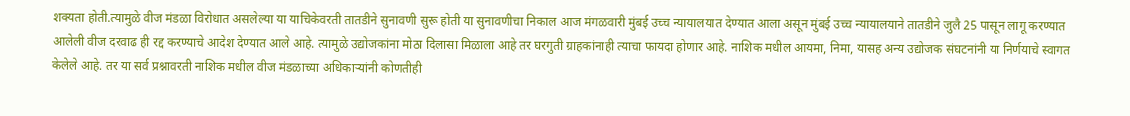शक्यता होती.त्यामुळे वीज मंडळा विरोधात असलेल्या या याचिकेवरती तातडीने सुनावणी सुरू होती या सुनावणीचा निकाल आज मंगळवारी मुंबई उच्च न्यायालयात देण्यात आला असून मुंबई उच्च न्यायालयाने तातडीने जुलै 25 पासून लागू करण्यात आलेली वीज दरवाढ ही रद्द करण्याचे आदेश देण्यात आले आहे. त्यामुळे उद्योजकांना मोठा दिलासा मिळाला आहे तर घरगुती ग्राहकांनाही त्याचा फायदा होणार आहे. नाशिक मधील आयमा, निमा, यासह अन्य उद्योजक संघटनांनी या निर्णयाचे स्वागत केलेले आहे. तर या सर्व प्रश्नावरती नाशिक मधील वीज मंडळाच्या अधिकाऱ्यांनी कोणतीही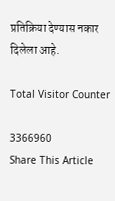प्रतिक्रिया देण्यास नकार दिलेला आहे.

Total Visitor Counter

3366960
Share This Article